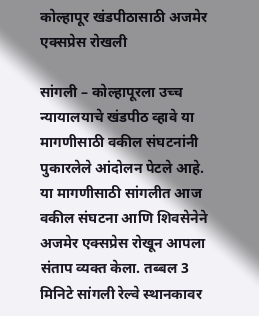कोल्हापूर खंडपीठासाठी अजमेर एक्सप्रेस रोखली

सांगली – कोल्हापूरला उच्च न्यायालयाचे खंडपीठ व्हावे या मागणीसाठी वकील संघटनांनी पुकारलेले आंदोलन पेटले आहे. या मागणीसाठी सांगलीत आज वकील संघटना आणि शिवसेनेने अजमेर एक्सप्रेस रोखून आपला संताप व्यक्त केला. तब्बल 3 मिनिटे सांगली रेल्वे स्थानकावर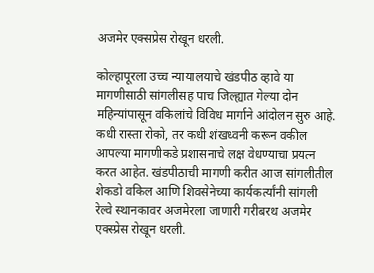अजमेर एक्सप्रेस रोखून धरली.

कोल्हापूरला उच्च न्यायालयाचे खंडपीठ व्हावे या मागणीसाठी सांगलीसह पाच जिल्ह्यात गेल्या दोन महिन्यांपासून वकिलांचे विविध मार्गाने आंदोलन सुरु आहे. कधी रास्ता रोको, तर कधी शंखध्वनी करून वकील आपल्या मागणीकडे प्रशासनाचे लक्ष वेधण्याचा प्रयत्न करत आहेत. खंडपीठाची मागणी करीत आज सांगलीतील शेकडो वकिल आणि शिवसेनेच्या कार्यकर्त्यांनी सांगली रेल्वे स्थानकावर अजमेरला जाणारी गरीबरथ अजमेर एक्स्प्रेस रोखून धरली.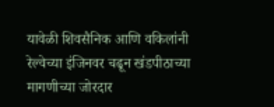यावेळी शिवसैनिक आणि वकिलांनी रेल्वेच्या इंजिनवर चढून खंडपीठाच्या मागणीच्या जोरदार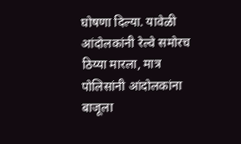घोषणा दिल्या. यावेळी आंदोलकांनी रेल्वे समोरच ठिय्या मारला, मात्र पोलिसांनी आंदोलकांना बाजूला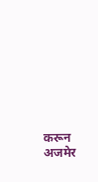करून अजमेर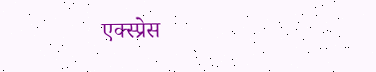एक्स्प्रेस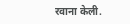रवाना केली.